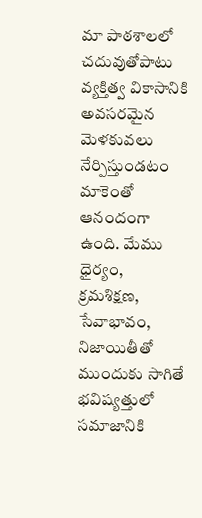మా పాఠశాలలో చదువుతోపాటు వ్యక్తిత్వ వికాసానికి అవసరమైన మెళకువలు నేర్పిస్తుండటం మాకెంతో ఆనందంగా ఉంది. మేము ధైర్యం, క్రమశిక్షణ, సేవాభావం, నిజాయితీతో ముందుకు సాగితే భవిష్యత్తులో సమాజానికి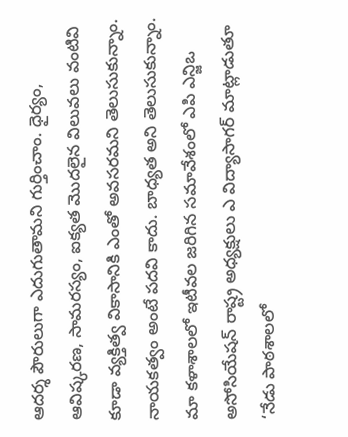ఆదర్శ పౌరులుగా ఎదుగుతామని గుర్తించాం. ధైర్యం, ఆవిష్కరణ, సామరస్యం, ఐక్యత మొదలైన విలువలు వంటివి కూడా వ్యక్తిత్వ వికాసానికి ఎంతో అవసరమని తెలుసుకున్నాం. నాయకత్వం అంటే పదవి కాదు. బాధ్యత అని తెలుసుకున్నాం. మా కళాశాలలో ఇటీవల జరిగిన సమావేశంలో ఎపి ఎన్జిఒ అసోసియేషన్ రాష్ట్ర అధ్యక్షులు ఎ విద్యాసాగర్ మాట్లాడుతూ ‘నేడు పాఠశాలలో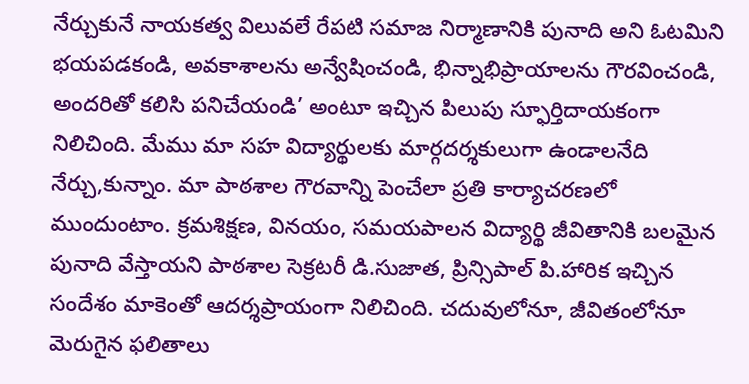నేర్చుకునే నాయకత్వ విలువలే రేపటి సమాజ నిర్మాణానికి పునాది అని ఓటమిని భయపడకండి, అవకాశాలను అన్వేషించండి, భిన్నాభిప్రాయాలను గౌరవించండి, అందరితో కలిసి పనిచేయండి’ అంటూ ఇచ్చిన పిలుపు స్ఫూర్తిదాయకంగా నిలిచింది. మేము మా సహ విద్యార్థులకు మార్గదర్శకులుగా ఉండాలనేది నేర్చు,కున్నాం. మా పాఠశాల గౌరవాన్ని పెంచేలా ప్రతి కార్యాచరణలో ముందుంటాం. క్రమశిక్షణ, వినయం, సమయపాలన విద్యార్థి జీవితానికి బలమైన పునాది వేస్తాయని పాఠశాల సెక్రటరీ డి.సుజాత, ప్రిన్సిపాల్ పి.హారిక ఇచ్చిన సందేశం మాకెంతో ఆదర్శప్రాయంగా నిలిచింది. చదువులోనూ, జీవితంలోనూ మెరుగైన ఫలితాలు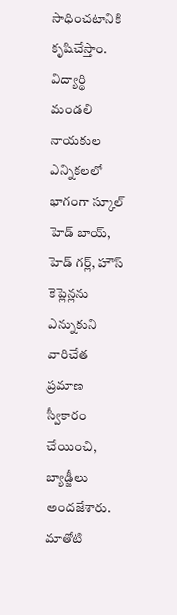సాధించటానికి కృషిచేస్తాం. విద్యార్థి మండలి నాయకుల ఎన్నికలలో భాగంగా స్కూల్ హెడ్ బాయ్, హెడ్ గర్ల్, హౌస్ కెప్లెన్లను ఎన్నుకుని వారిచేత ప్రమాణ స్వీకారం చేయించి, బ్యాడ్జీలు అందజేశారు. మాతోటి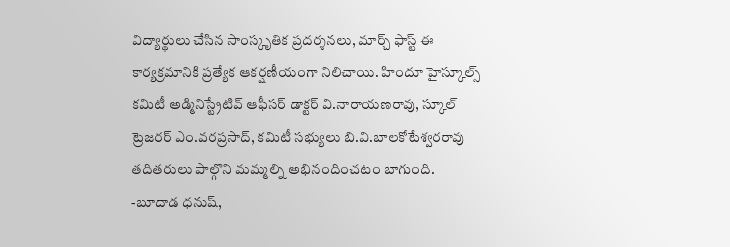విద్యార్థులు చేసిన సాంస్కృతిక ప్రదర్శనలు, మార్చ్ ఫాస్ట్ ఈ కార్యక్రమానికి ప్రత్యేక ఆకర్షణీయంగా నిలిచాయి. హిందూ హైస్కూల్స్ కమిటీ అడ్మినిస్ట్రేటివ్ ఆఫీసర్ డాక్టర్ వి.నారాయణరావు, స్కూల్ ట్రెజరర్ ఎం.వరప్రసాద్, కమిటీ సభ్యులు బి.వి.బాలకోటేశ్వరరావు తదితరులు పాల్గొని మమ్మల్ని అభినందించటం బాగుంది.
-బూదాడ ధనుష్,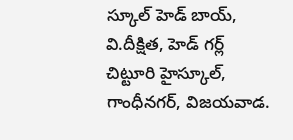స్కూల్ హెడ్ బాయ్,
వి.దీక్షిత, హెడ్ గర్ల్
చిట్టూరి హైస్కూల్,
గాంధీనగర్, విజయవాడ.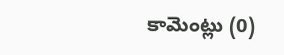కామెంట్లు (0)